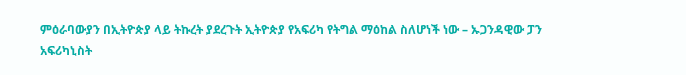ምዕራባውያን በኢትዮጵያ ላይ ትኩረት ያደረጉት ኢትዮጵያ የአፍሪካ የትግል ማዕከል ስለሆነች ነው – ኡጋንዳዊው ፓን አፍሪካኒስት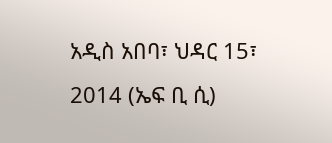አዲስ አበባ፣ ህዳር 15፣ 2014 (ኤፍ ቢ ሲ)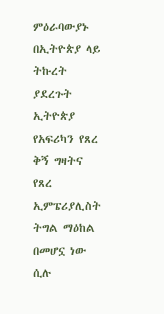ምዕራባውያኑ በኢትዮጵያ ላይ ትኩረት ያደረጉት ኢትዮጵያ የአፍሪካን የጸረ ቅኝ ግዛትና የጸረ ኢምፔሪያሊስት ትግል ማዕከል በመሆኗ ነው ሲሉ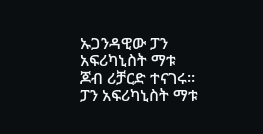ኡጋንዳዊው ፓን አፍሪካኒስት ማቱ ጆብ ሪቻርድ ተናገሩ።
ፓን አፍሪካኒስት ማቱ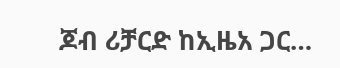ጆብ ሪቻርድ ከኢዜአ ጋር…